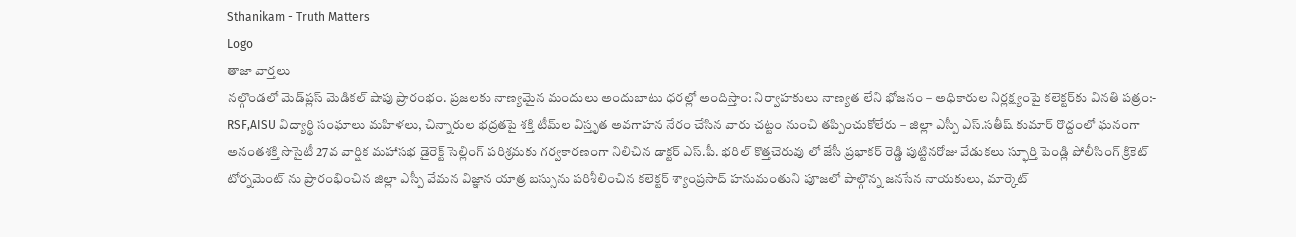Sthanikam - Truth Matters
Logo
తాజా వార్తలు
నల్గొండలో మెడ్‌ప్లస్ మెడికల్ షాపు ప్రారంభం. ప్రజలకు నాణ్యమైన మందులు అందుబాటు ధరల్లో అందిస్తాం: నిర్వాహకులు నాణ్యత లేని భోజనం – అధికారుల నిర్లక్ష్యంపై కలెక్టర్‌కు వినతి పత్రం:- RSF,AISU విద్యార్థి సంఘాలు మహిళలు, చిన్నారుల భద్రతపై శక్తి టీమ్‌ల విస్తృత అవగాహన నేరం చేసిన వారు చట్టం నుంచి తప్పించుకోలేరు – జిల్లా ఎస్పీ ఎస్.సతీష్ కుమార్ రొద్దంలో ఘనంగా అనంతశక్తి సొసైటీ 27వ వార్షిక మహాసభ డైరెక్ట్ సెల్లింగ్ పరిశ్రమకు గర్వకారణంగా నిలిచిన డాక్టర్ ఎస్.పీ. భరిల్ కొత్తచెరువు లో జేసీ ప్రభాకర్ రెడ్డి పుట్టినరోజు వేడుకలు స్ఫూర్తి పెండ్లి పోలీసింగ్ క్రికెట్ టోర్నమెంట్ ను ప్రారంభించిన జిల్లా ఎస్పీ వేమన విజ్ఞాన యాత్ర బస్సును పరిశీలించిన కలెక్టర్ శ్యాంప్రసాద్ హనుమంతుని పూజలో పాల్గొన్న జనసేన నాయకులు, మార్కెట్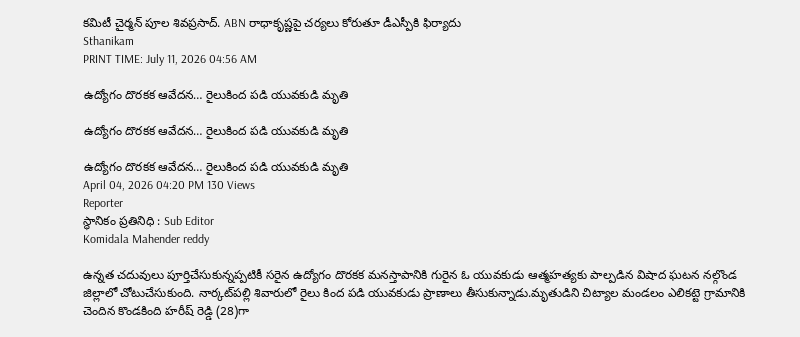కమిటీ చైర్మన్ పూల శివప్రసాద్. ABN రాధాకృష్ణపై చర్యలు కోరుతూ డీఎస్పీకి ఫిర్యాదు
Sthanikam
PRINT TIME: July 11, 2026 04:56 AM

ఉద్యోగం దొరకక ఆవేదన… రైలుకింద పడి యువకుడి మృతి

ఉద్యోగం దొరకక ఆవేదన… రైలుకింద పడి యువకుడి మృతి

ఉద్యోగం దొరకక ఆవేదన… రైలుకింద పడి యువకుడి మృతి
April 04, 2026 04:20 PM 130 Views
Reporter
స్థానికం ప్రతినిధి : Sub Editor
Komidala Mahender reddy

ఉన్నత చదువులు పూర్తిచేసుకున్నప్పటికీ సరైన ఉద్యోగం దొరకక మనస్తాపానికి గురైన ఓ యువకుడు ఆత్మహత్యకు పాల్పడిన విషాద ఘటన నల్గొండ జిల్లాలో చోటుచేసుకుంది. నార్కట్‌పల్లి శివారులో రైలు కింద పడి యువకుడు ప్రాణాలు తీసుకున్నాడు.మృతుడిని చిట్యాల మండలం ఎలికట్టె గ్రామానికి చెందిన కొండకింది హరీష్ రెడ్డి (28)గా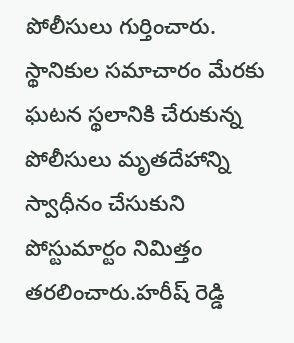పోలీసులు గుర్తించారు. స్థానికుల సమాచారం మేరకు ఘటన స్థలానికి చేరుకున్న పోలీసులు మృతదేహాన్ని స్వాధీనం చేసుకుని పోస్టుమార్టం నిమిత్తం తరలించారు.హరీష్ రెడ్డి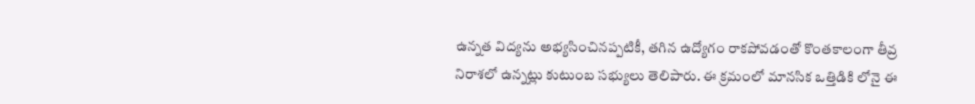ఉన్నత విద్యను అభ్యసించినప్పటికీ, తగిన ఉద్యోగం రాకపోవడంతో కొంతకాలంగా తీవ్ర నిరాశలో ఉన్నట్లు కుటుంబ సభ్యులు తెలిపారు. ఈ క్రమంలో మానసిక ఒత్తిడికి లోనై ఈ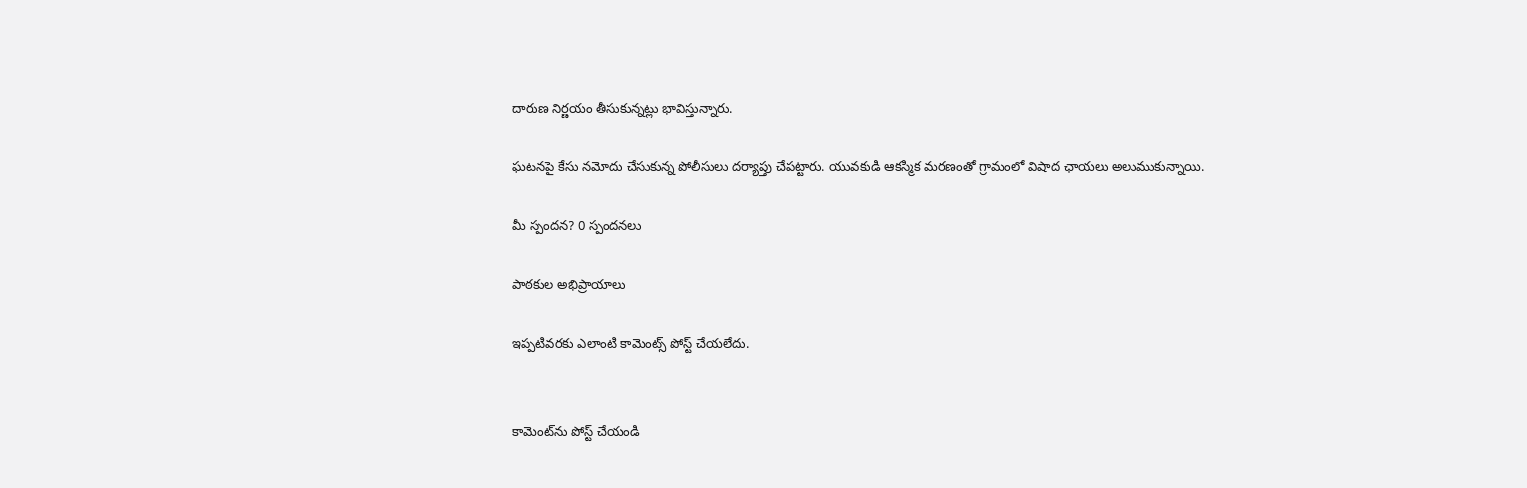దారుణ నిర్ణయం తీసుకున్నట్లు భావిస్తున్నారు.

ఘటనపై కేసు నమోదు చేసుకున్న పోలీసులు దర్యాప్తు చేపట్టారు. యువకుడి ఆకస్మిక మరణంతో గ్రామంలో విషాద ఛాయలు అలుముకున్నాయి.

మీ స్పందన? 0 స్పందనలు

పాఠకుల అభిప్రాయాలు

ఇప్పటివరకు ఎలాంటి కామెంట్స్ పోస్ట్ చేయలేదు.


కామెంట్‌ను పోస్ట్ చేయండి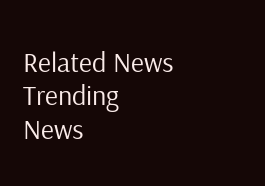Related News
Trending News